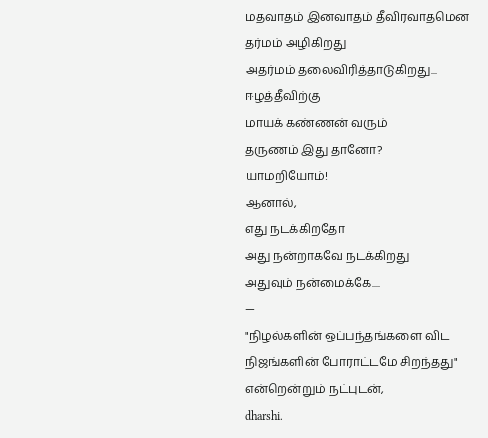மதவாதம் இனவாதம் தீவிரவாதமென
தர்மம் அழிகிறது
அதர்மம் தலைவிரித்தாடுகிறது...
ஈழத்தீவிற்கு
மாயக் கண்ணன் வரும்
தருணம் இது தானோ?
யாமறியோம்!
ஆனால்,
எது நடக்கிறதோ
அது நன்றாகவே நடக்கிறது
அதுவும் நன்மைக்கே....
—
"நிழல்களின் ஒப்பந்தங்களை விட
நிஜங்களின் போராட்டமே சிறந்தது"
என்றென்றும் நட்புடன்,
dharshi.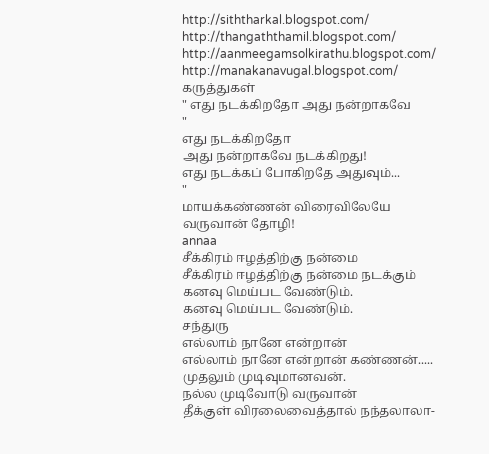http://siththarkal.blogspot.com/
http://thangaththamil.blogspot.com/
http://aanmeegamsolkirathu.blogspot.com/
http://manakanavugal.blogspot.com/
கருத்துகள்
" எது நடக்கிறதோ அது நன்றாகவே
"
எது நடக்கிறதோ
அது நன்றாகவே நடக்கிறது!
எது நடக்கப் போகிறதே அதுவும்...
"
மாயக்கண்ணன் விரைவிலேயே
வருவான் தோழி!
annaa
சீக்கிரம் ஈழத்திற்கு நன்மை
சீக்கிரம் ஈழத்திற்கு நன்மை நடக்கும்
கனவு மெய்பட வேண்டும்.
கனவு மெய்பட வேண்டும்.
சந்துரு
எல்லாம் நானே என்றான்
எல்லாம் நானே என்றான் கண்ணன்.....
முதலும் முடிவுமானவன்.
நல்ல முடிவோடு வருவான்
தீக்குள் விரலைவைத்தால் நந்தலாலா-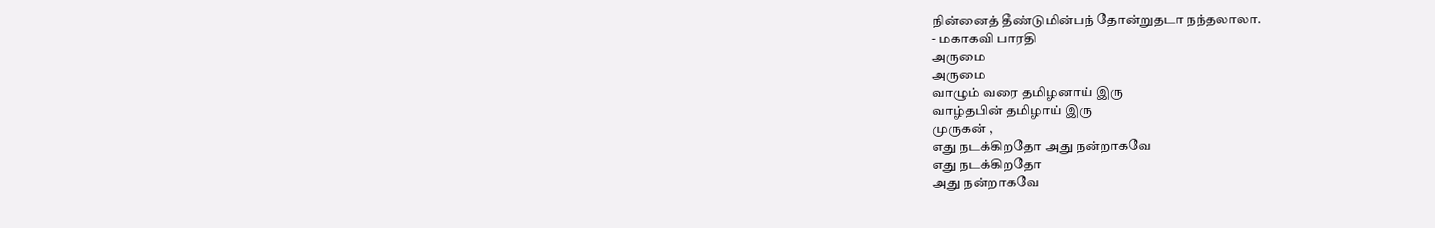நின்னைத் தீண்டுமின்பந் தோன்றுதடா நந்தலாலா.
- மகாகவி பாரதி
அருமை
அருமை
வாழும் வரை தமிழனாய் இரு
வாழ்தபின் தமிழாய் இரு
முருகன் ,
எது நடக்கிறதோ அது நன்றாகவே
எது நடக்கிறதோ
அது நன்றாகவே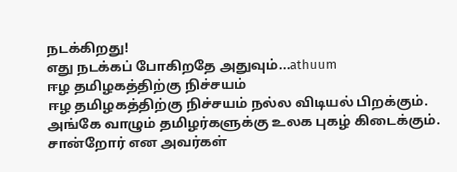நடக்கிறது!
எது நடக்கப் போகிறதே அதுவும்...athuum
ஈழ தமிழகத்திற்கு நிச்சயம்
ஈழ தமிழகத்திற்கு நிச்சயம் நல்ல விடியல் பிறக்கும்.
அங்கே வாழும் தமிழர்களுக்கு உலக புகழ் கிடைக்கும்.
சான்றோர் என அவர்கள்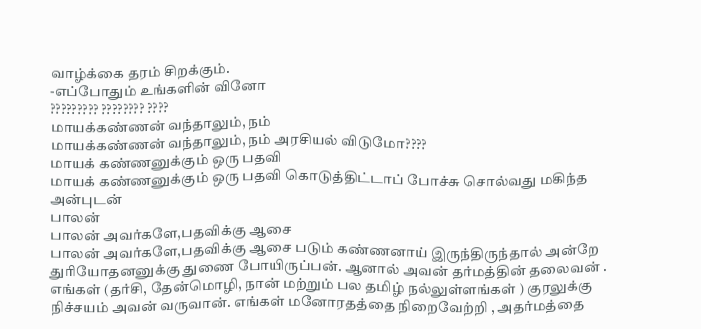வாழ்க்கை தரம் சிறக்கும்.
-எப்போதும் உங்களின் வினோ
????????? ???????? ????
மாயக்கண்ணன் வந்தாலும், நம்
மாயக்கண்ணன் வந்தாலும், நம் அரசியல் விடுமோ????
மாயக் கண்ணனுக்கும் ஒரு பதவி
மாயக் கண்ணனுக்கும் ஒரு பதவி கொடுத்திட்டாப் போச்சு சொல்வது மகிந்த
அன்புடன்
பாலன்
பாலன் அவர்களே,பதவிக்கு ஆசை
பாலன் அவர்களே,பதவிக்கு ஆசை படும் கண்ணனாய் இருந்திருந்தால் அன்றே துரியோதனனுக்கு துணை போயிருப்பன். ஆனால் அவன் தர்மத்தின் தலைவன் . எங்கள் (தர்சி, தேன்மொழி, நான் மற்றும் பல தமிழ் நல்லுள்ளங்கள் ) குரலுக்கு நிச்சயம் அவன் வருவான். எங்கள் மனோரதத்தை நிறைவேற்றி , அதர்மத்தை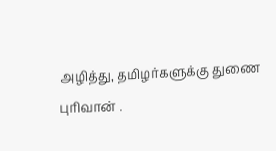அழித்து, தமிழர்களுக்கு துணை புரிவான் .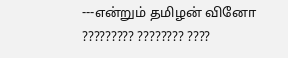---என்றும் தமிழன் வினோ
????????? ???????? ????